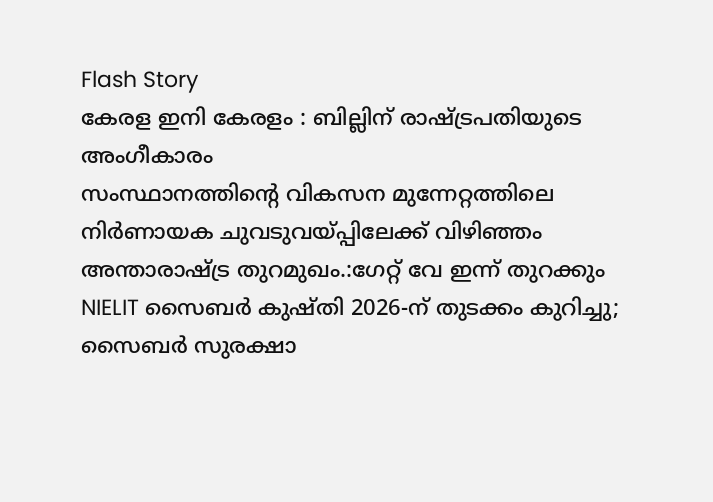Flash Story
കേരള ഇനി കേരളം : ബില്ലിന് രാഷ്ട്രപതിയുടെ അംഗീകാരം
സംസ്ഥാനത്തിന്റെ വികസന മുന്നേറ്റത്തിലെ നിർണായക ചുവടുവയ്പ്പിലേക്ക് വിഴിഞ്ഞം അന്താരാഷ്ട്ര തുറമുഖം.:ഗേറ്റ് വേ ഇന്ന് തുറക്കും
NIELIT സൈബര്‍ കുഷ്തി 2026-ന് തുടക്കം കുറിച്ചു; സൈബര്‍ സുരക്ഷാ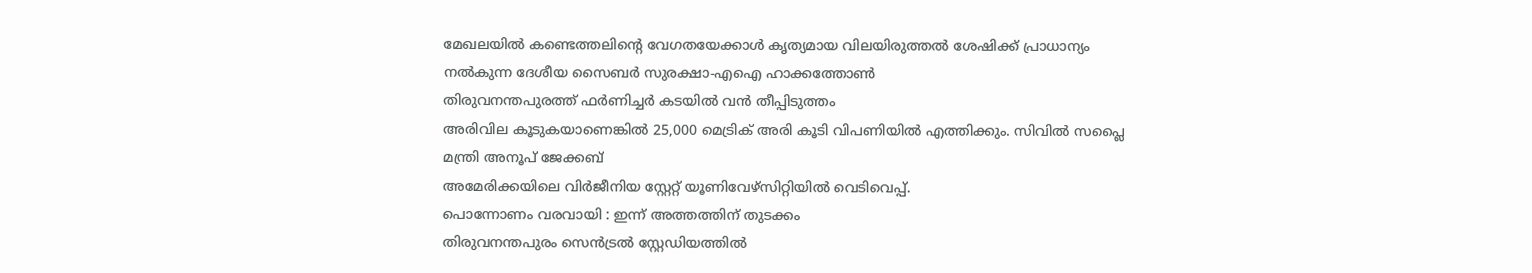മേഖലയില്‍ കണ്ടെത്തലിന്റെ വേഗതയേക്കാള്‍ കൃത്യമായ വിലയിരുത്തല്‍ ശേഷിക്ക് പ്രാധാന്യം നല്‍കുന്ന ദേശീയ സൈബര്‍ സുരക്ഷാ-എഐ ഹാക്കത്തോണ്‍
തിരുവനന്തപുരത്ത് ഫർണിച്ചർ കടയിൽ വൻ തീപ്പിടുത്തം
അരിവില കൂടുകയാണെങ്കിൽ 25,000 മെട്രിക് അരി കൂടി വിപണിയിൽ എത്തിക്കും. സിവിൽ സപ്ലൈ മന്ത്രി അനൂപ് ജേക്കബ്
അമേരിക്കയിലെ വിർജീനിയ സ്റ്റേറ്റ് യൂണിവേഴ്‌സിറ്റിയിൽ വെടിവെപ്പ്.
പൊന്നോണം വരവായി : ഇന്ന് അത്തത്തിന് തുടക്കം
തിരുവനന്തപുരം സെൻട്രൽ സ്റ്റേഡിയത്തിൽ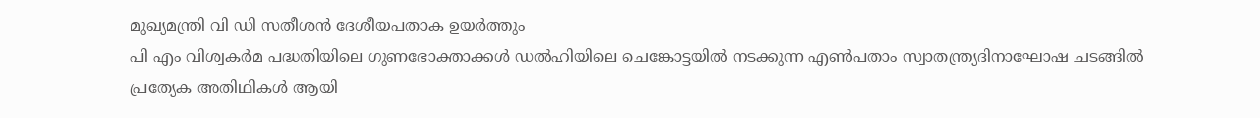മുഖ്യമന്ത്രി വി ഡി സതീശൻ ദേശീയപതാക ഉയർത്തും
പി എം വിശ്വകർമ പദ്ധതിയിലെ ഗുണഭോക്താക്കൾ ഡൽഹിയിലെ ചെങ്കോട്ടയിൽ നടക്കുന്ന എൺപതാം സ്വാതന്ത്ര്യദിനാഘോഷ ചടങ്ങിൽ പ്രത്യേക അതിഥികൾ ആയി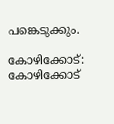പങ്കെടുക്കും.

കോഴിക്കോട്: കോഴിക്കോട്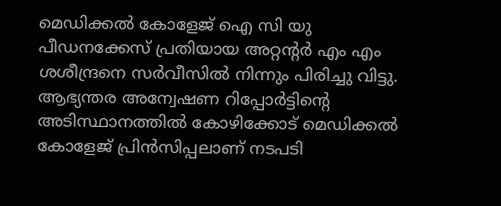മെഡിക്കല്‍ കോളേജ് ഐ സി യു പീഡനക്കേസ് പ്രതിയായ അറ്റന്‍റര്‍ എം എം ശശീന്ദ്രനെ സര്‍വീസില്‍ നിന്നും പിരിച്ചു വിട്ടു. ആഭ്യന്തര അന്വേഷണ റിപ്പോര്‍ട്ടിന്‍റെ അടിസ്ഥാനത്തില്‍ കോഴിക്കോട് മെഡിക്കല്‍ കോളേജ് പ്രിന്‍സിപ്പലാണ് നടപടി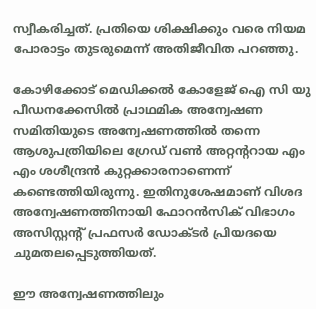സ്വീകരിച്ചത്. പ്രതിയെ ശിക്ഷിക്കും വരെ നിയമ പോരാട്ടം തുടരുമെന്ന് അതിജീവിത പറഞ്ഞു.

കോഴിക്കോട് മെഡിക്കല്‍ കോളേജ് ഐ സി യു പീഡനക്കേസില്‍ പ്രാഥമിക അന്വേഷണ സമിതിയുടെ അന്വേഷണത്തില്‍ തന്നെ ആശുപത്രിയിലെ ഗ്രേഡ് വണ്‍ അറ്റന്‍ററായ എം എം ശശീന്ദ്രന്‍ കുറ്റക്കാരനാണെന്ന് കണ്ടെത്തിയിരുന്നു. ഇതിനുശേഷമാണ് വിശദ അന്വേഷണത്തിനായി ഫോറന്‍സിക് വിഭാഗം അസിസ്റ്റന്‍റ് പ്രഫസര്‍ ഡോക്ടര്‍ പ്രിയദയെ ചുമതലപ്പെടുത്തിയത്.

ഈ അന്വേഷണത്തിലും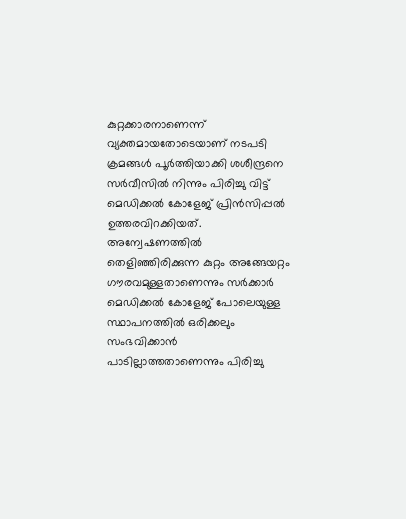കുറ്റക്കാരനാണെന്ന് വ്യക്തമായതോടെയാണ് നടപടി ക്രമങ്ങള്‍ പൂര്‍ത്തിയാക്കി ശശീന്ദ്രനെ സര്‍വീസില്‍ നിന്നും പിരിച്ചു വിട്ട് മെഡിക്കല്‍ കോളേജ് പ്രിന്‍സിപ്പല്‍ ഉത്തരവിറക്കിയത്. അന്വേഷണത്തില്‍ തെളിഞ്ഞിരിക്കുന്ന കുറ്റം അങ്ങേയറ്റം ഗൗരവമുള്ളതാണെന്നും സര്‍ക്കാര്‍ മെഡിക്കല്‍ കോളേജ് പോലെയുള്ള സ്ഥാപനത്തില്‍ ഒരിക്കലും സംഭവിക്കാന്‍ പാടില്ലാത്തതാണെന്നും പിരിച്ചു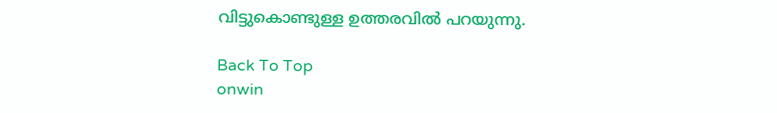വിട്ടുകൊണ്ടുള്ള ഉത്തരവില്‍ പറയുന്നു.

Back To Top
onwin